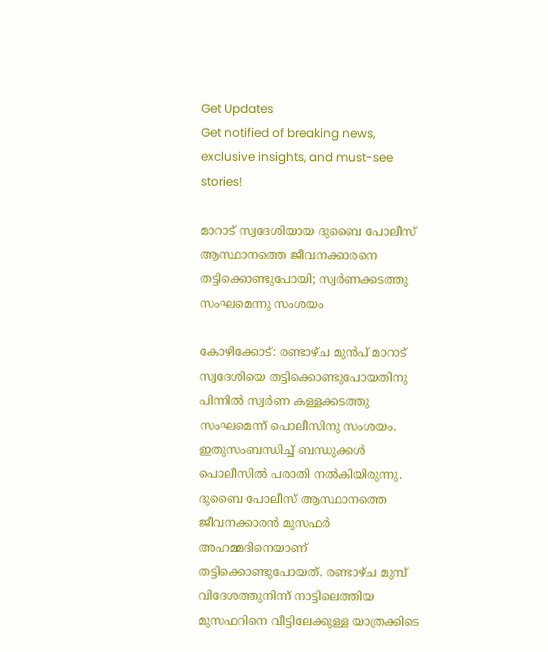Get Updates
Get notified of breaking news, exclusive insights, and must-see stories!

മാറാട് സ്വദേശിയായ ദുബൈ പോലീസ് ആസ്ഥാനത്തെ ജീവനക്കാരനെ തട്ടിക്കൊണ്ടുപോയി; സ്വര്‍ണക്കടത്തു സംഘമെന്നു സംശയം

കോഴിക്കോട്: രണ്ടാഴ്ച മുന്‍പ് മാറാട് സ്വദേശിയെ തട്ടിക്കൊണ്ടുപോയതിനു പിന്നില്‍ സ്വര്‍ണ കള്ളക്കടത്തു സംഘമെന്ന് പൊലീസിനു സംശയം. ഇതുസംബന്ധിച്ച് ബന്ധുക്കള്‍ പൊലീസില്‍ പരാതി നല്‍കിയിരുന്നു. ദുബൈ പോലീസ് ആസ്ഥാനത്തെ ജീവനക്കാരന്‍ മുസഫര്‍ അഹമ്മദിനെയാണ് തട്ടിക്കൊണ്ടുപോയത്. രണ്ടാഴ്ച മുമ്പ് വിദേശത്തുനിന്ന് നാട്ടിലെത്തിയ മുസഫറിനെ വീട്ടിലേക്കുള്ള യാത്രക്കിടെ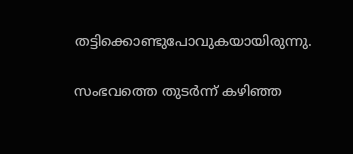തട്ടിക്കൊണ്ടുപോവുകയായിരുന്നു.

സംഭവത്തെ തുടര്‍ന്ന് കഴിഞ്ഞ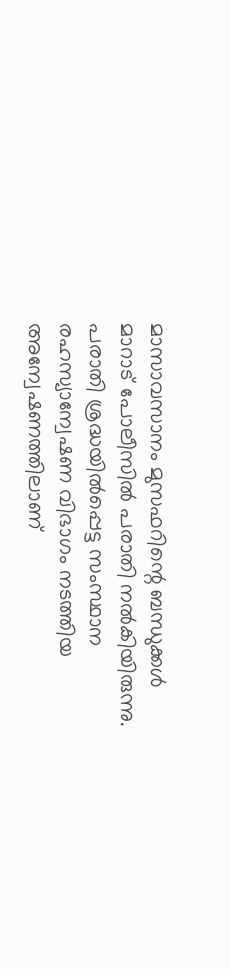മാസാവസാനം മുസഫറിന്റെ ബന്ധുക്കള്‍ മാറാട് പോലീസില്‍ പരാതി നല്‍കിയിരുന്നു. പരാതി ശ്രദ്ധയില്‍പ്പെട്ട സംസ്ഥാന രഹസ്യാന്വേഷണ വിഭാഗം നടത്തിയ അന്വേഷണത്തിലാണ്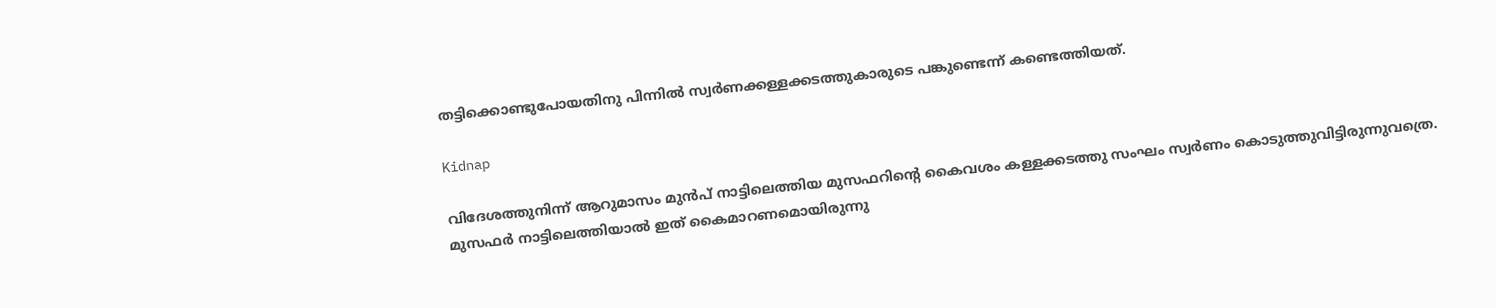തട്ടിക്കൊണ്ടുപോയതിനു പിന്നില്‍ സ്വര്‍ണക്കള്ളക്കടത്തുകാരുടെ പങ്കുണ്ടെന്ന് കണ്ടെത്തിയത്.

Kidnap

വിദേശത്തുനിന്ന് ആറുമാസം മുന്‍പ് നാട്ടിലെത്തിയ മുസഫറിന്റെ കൈവശം കള്ളക്കടത്തു സംഘം സ്വര്‍ണം കൊടുത്തുവിട്ടിരുന്നുവത്രെ. മുസഫര്‍ നാട്ടിലെത്തിയാല്‍ ഇത് കൈമാറണമൊയിരുന്നു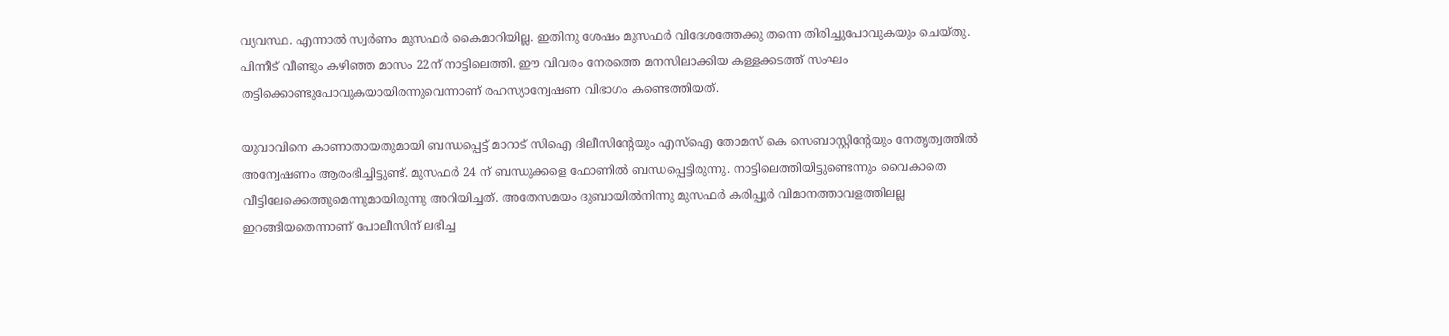വ്യവസ്ഥ. എന്നാല്‍ സ്വര്‍ണം മുസഫര്‍ കൈമാറിയില്ല. ഇതിനു ശേഷം മുസഫര്‍ വിദേശത്തേക്കു തന്നെ തിരിച്ചുപോവുകയും ചെയ്തു. പിന്നീട് വീണ്ടും കഴിഞ്ഞ മാസം 22ന് നാട്ടിലെത്തി. ഈ വിവരം നേരത്തെ മനസിലാക്കിയ കള്ളക്കടത്ത് സംഘം തട്ടിക്കൊണ്ടുപോവുകയായിരന്നുവെന്നാണ് രഹസ്യാന്വേഷണ വിഭാഗം കണ്ടെത്തിയത്.

യുവാവിനെ കാണാതായതുമായി ബന്ധപ്പെട്ട് മാറാട് സിഐ ദിലീസിന്റേയും എസ്‌ഐ തോമസ് കെ സെബാസ്റ്റിന്റേയും നേതൃത്വത്തില്‍ അന്വേഷണം ആരംഭിച്ചിട്ടുണ്ട്. മുസഫര്‍ 24 ന് ബന്ധുക്കളെ ഫോണില്‍ ബന്ധപ്പെട്ടിരുന്നു. നാട്ടിലെത്തിയിട്ടുണ്ടെന്നും വൈകാതെ വീട്ടിലേക്കെത്തുമെന്നുമായിരുന്നു അറിയിച്ചത്. അതേസമയം ദുബായില്‍നിന്നു മുസഫര്‍ കരിപ്പൂര്‍ വിമാനത്താവളത്തിലല്ല ഇറങ്ങിയതെന്നാണ് പോലീസിന് ലഭിച്ച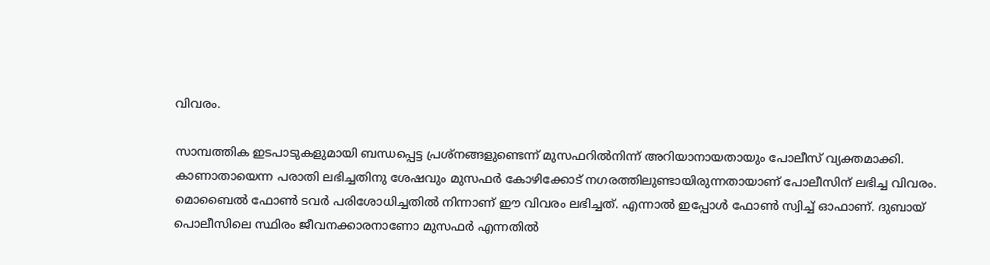വിവരം.

സാമ്പത്തിക ഇടപാടുകളുമായി ബന്ധപ്പെട്ട പ്രശ്‌നങ്ങളുണ്ടെന്ന് മുസഫറില്‍നിന്ന് അറിയാനായതായും പോലീസ് വ്യക്തമാക്കി. കാണാതായെന്ന പരാതി ലഭിച്ചതിനു ശേഷവും മുസഫര്‍ കോഴിക്കോട് നഗരത്തിലുണ്ടായിരുന്നതായാണ് പോലീസിന് ലഭിച്ച വിവരം. മൊബൈല്‍ ഫോണ്‍ ടവര്‍ പരിശോധിച്ചതില്‍ നിന്നാണ് ഈ വിവരം ലഭിച്ചത്. എന്നാല്‍ ഇപ്പോള്‍ ഫോണ്‍ സ്വിച്ച് ഓഫാണ്. ദുബായ് പൊലീസിലെ സ്ഥിരം ജീവനക്കാരനാണോ മുസഫര്‍ എന്നതില്‍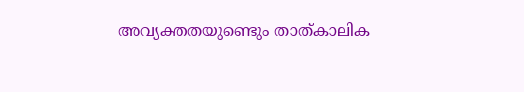അവ്യക്തതയുണ്ടെും താത്കാലിക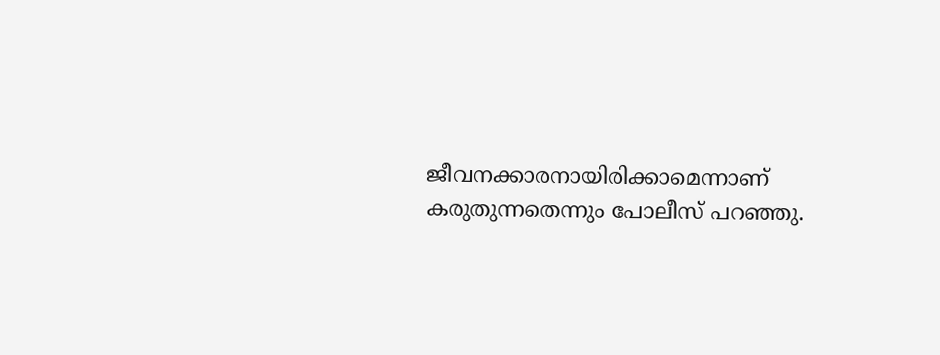ജീവനക്കാരനായിരിക്കാമെന്നാണ് കരുതുന്നതെന്നും പോലീസ് പറഞ്ഞു.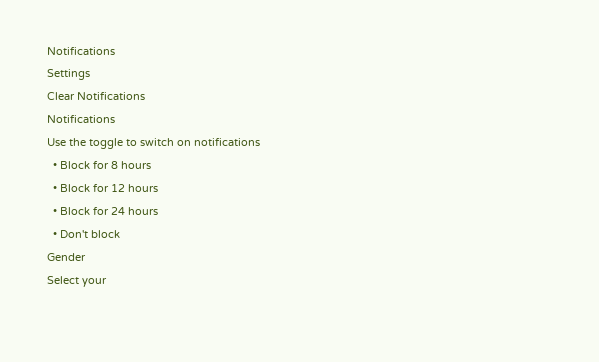Notifications
Settings
Clear Notifications
Notifications
Use the toggle to switch on notifications
  • Block for 8 hours
  • Block for 12 hours
  • Block for 24 hours
  • Don't block
Gender
Select your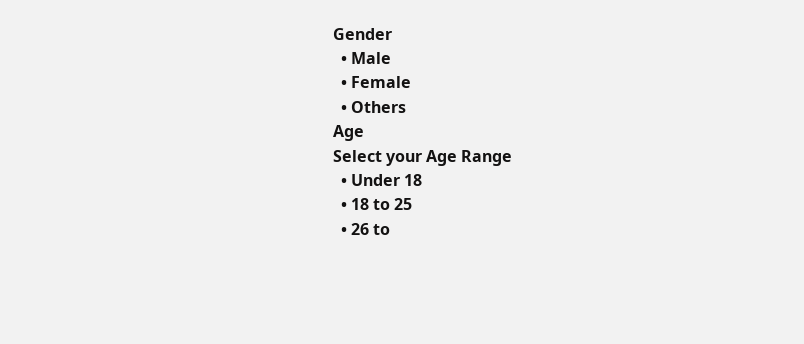Gender
  • Male
  • Female
  • Others
Age
Select your Age Range
  • Under 18
  • 18 to 25
  • 26 to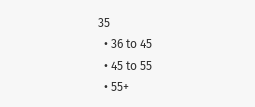35
  • 36 to 45
  • 45 to 55
  • 55+